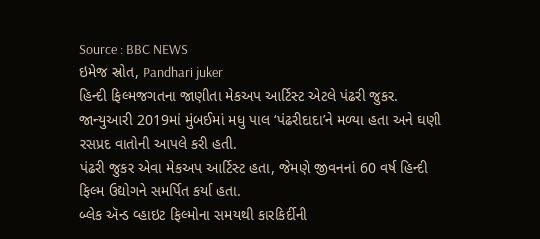Source : BBC NEWS
ઇમેજ સ્રોત, Pandhari juker
હિન્દી ફિલ્મજગતના જાણીતા મેકઅપ આર્ટિસ્ટ એટલે પંઢરી જુકર. જાન્યુઆરી 2019માં મુંબઈમાં મધુ પાલ ‘પંઢરીદાદા’ને મળ્યા હતા અને ઘણી રસપ્રદ વાતોની આપલે કરી હતી.
પંઢરી જુકર એવા મેકઅપ આર્ટિસ્ટ હતા, જેમણે જીવનનાં 60 વર્ષ હિન્દી ફિલ્મ ઉદ્યોગને સમર્પિત કર્યા હતા.
બ્લેક ઍન્ડ વ્હાઇટ ફિલ્મોના સમયથી કારકિર્દીની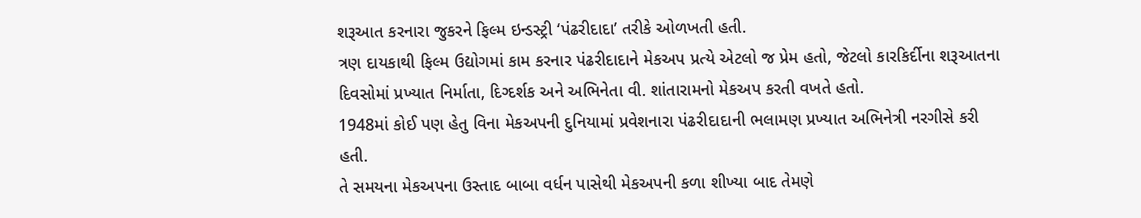શરૂઆત કરનારા જુકરને ફિલ્મ ઇન્ડસ્ટ્રી ‘પંઢરીદાદા’ તરીકે ઓળખતી હતી.
ત્રણ દાયકાથી ફિલ્મ ઉદ્યોગમાં કામ કરનાર પંઢરીદાદાને મેકઅપ પ્રત્યે એટલો જ પ્રેમ હતો, જેટલો કારકિર્દીના શરૂઆતના દિવસોમાં પ્રખ્યાત નિર્માતા, દિગ્દર્શક અને અભિનેતા વી. શાંતારામનો મેકઅપ કરતી વખતે હતો.
1948માં કોઈ પણ હેતુ વિના મેકઅપની દુનિયામાં પ્રવેશનારા પંઢરીદાદાની ભલામણ પ્રખ્યાત અભિનેત્રી નરગીસે કરી હતી.
તે સમયના મેકઅપના ઉસ્તાદ બાબા વર્ધન પાસેથી મેકઅપની કળા શીખ્યા બાદ તેમણે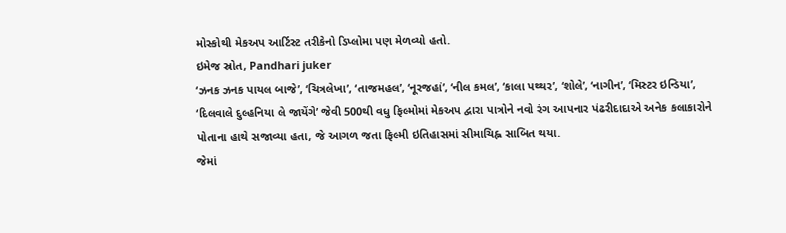મોસ્કોથી મેકઅપ આર્ટિસ્ટ તરીકેનો ડિપ્લોમા પણ મેળવ્યો હતો.
ઇમેજ સ્રોત, Pandhari juker
‘ઝનક ઝનક પાયલ બાજે’, ‘ચિત્રલેખા’, ‘તાજમહલ’, ‘નૂરજહાં’, ‘નીલ કમલ’, ‘કાલા પથ્થર’, ‘શોલે’, ‘નાગીન’, ‘મિસ્ટર ઇન્ડિયા’, ‘દિલવાલે દુલ્હનિયા લે જાયેંગે’ જેવી 500થી વધુ ફિલ્મોમાં મેકઅપ દ્વારા પાત્રોને નવો રંગ આપનાર પંઢરીદાદાએ અનેક કલાકારોને પોતાના હાથે સજાવ્યા હતા, જે આગળ જતા ફિલ્મી ઇતિહાસમાં સીમાચિહ્ન સાબિત થયા.
જેમાં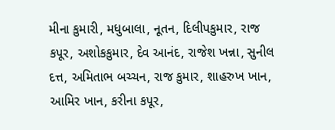મીના કુમારી, મધુબાલા, નૂતન, દિલીપકુમાર, રાજ કપૂર, અશોકકુમાર, દેવ આનંદ, રાજેશ ખન્ના, સુનીલ દત્ત, અમિતાભ બચ્ચન, રાજ કુમાર, શાહરુખ ખાન, આમિર ખાન, કરીના કપૂર,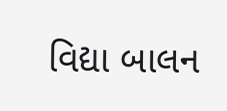વિદ્યા બાલન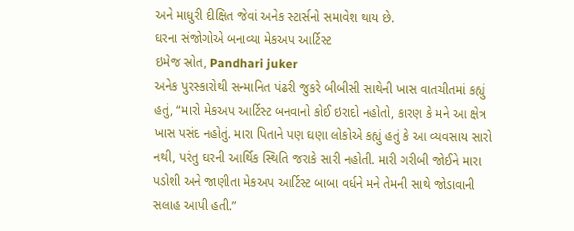અને માધુરી દીક્ષિત જેવાં અનેક સ્ટાર્સનો સમાવેશ થાય છે.
ઘરના સંજોગોએ બનાવ્યા મેકઅપ આર્ટિસ્ટ
ઇમેજ સ્રોત, Pandhari juker
અનેક પુરસ્કારોથી સન્માનિત પંઢરી જુકરે બીબીસી સાથેની ખાસ વાતચીતમાં કહ્યું હતું, “મારો મેકઅપ આર્ટિસ્ટ બનવાનો કોઈ ઇરાદો નહોતો, કારણ કે મને આ ક્ષેત્ર ખાસ પસંદ નહોતું. મારા પિતાને પણ ઘણા લોકોએ કહ્યું હતું કે આ વ્યવસાય સારો નથી, પરંતુ ઘરની આર્થિક સ્થિતિ જરાકે સારી નહોતી. મારી ગરીબી જોઈને મારા પડોશી અને જાણીતા મેકઅપ આર્ટિસ્ટ બાબા વર્ધને મને તેમની સાથે જોડાવાની સલાહ આપી હતી.”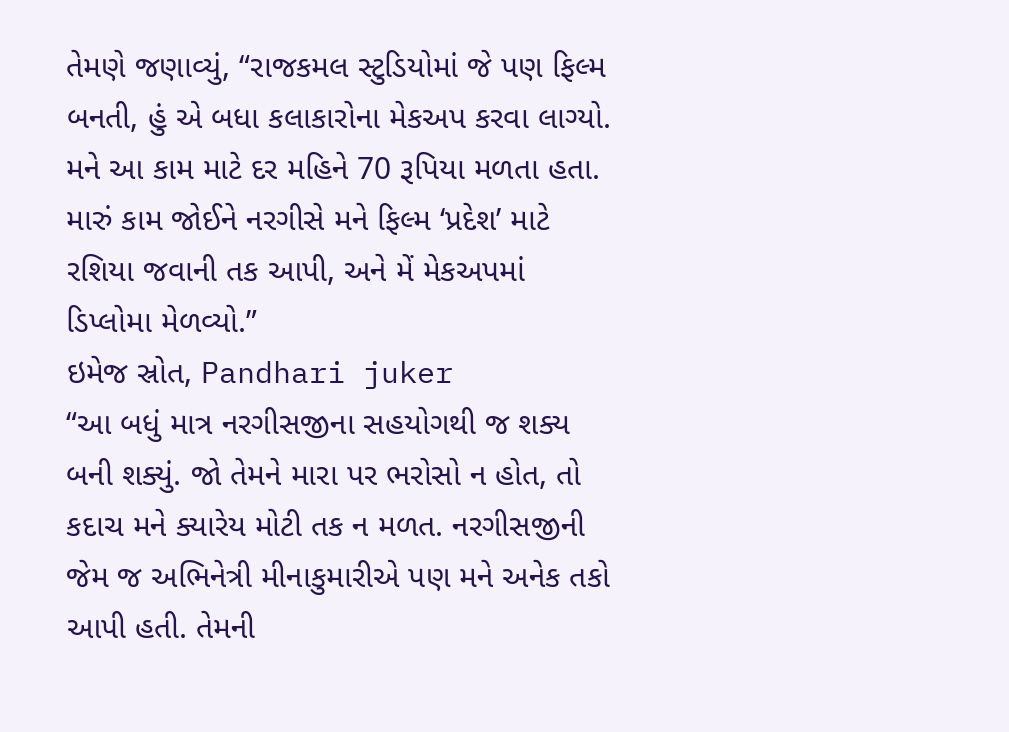તેમણે જણાવ્યું, “રાજકમલ સ્ટુડિયોમાં જે પણ ફિલ્મ બનતી, હું એ બધા કલાકારોના મેકઅપ કરવા લાગ્યો. મને આ કામ માટે દર મહિને 70 રૂપિયા મળતા હતા. મારું કામ જોઈને નરગીસે મને ફિલ્મ ‘પ્રદેશ’ માટે રશિયા જવાની તક આપી, અને મેં મેકઅપમાં ડિપ્લોમા મેળવ્યો.”
ઇમેજ સ્રોત, Pandhari juker
“આ બધું માત્ર નરગીસજીના સહયોગથી જ શક્ય બની શક્યું. જો તેમને મારા પર ભરોસો ન હોત, તો કદાચ મને ક્યારેય મોટી તક ન મળત. નરગીસજીની જેમ જ અભિનેત્રી મીનાકુમારીએ પણ મને અનેક તકો આપી હતી. તેમની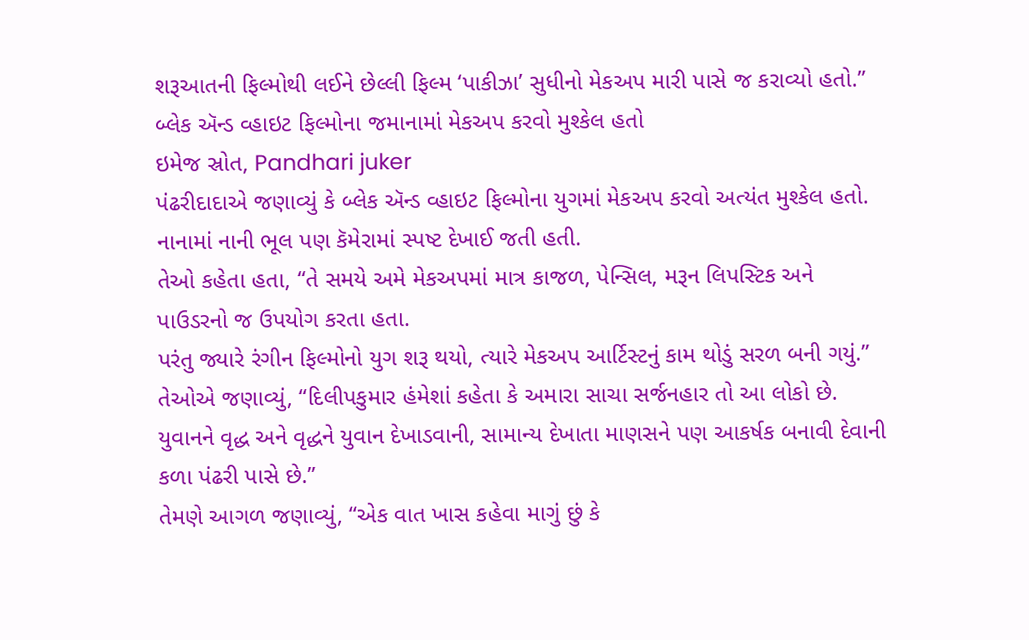શરૂઆતની ફિલ્મોથી લઈને છેલ્લી ફિલ્મ ‘પાકીઝા’ સુધીનો મેકઅપ મારી પાસે જ કરાવ્યો હતો.”
બ્લેક ઍન્ડ વ્હાઇટ ફિલ્મોના જમાનામાં મેકઅપ કરવો મુશ્કેલ હતો
ઇમેજ સ્રોત, Pandhari juker
પંઢરીદાદાએ જણાવ્યું કે બ્લેક ઍન્ડ વ્હાઇટ ફિલ્મોના યુગમાં મેકઅપ કરવો અત્યંત મુશ્કેલ હતો. નાનામાં નાની ભૂલ પણ કૅમેરામાં સ્પષ્ટ દેખાઈ જતી હતી.
તેઓ કહેતા હતા, “તે સમયે અમે મેકઅપમાં માત્ર કાજળ, પેન્સિલ, મરૂન લિપસ્ટિક અને પાઉડરનો જ ઉપયોગ કરતા હતા.
પરંતુ જ્યારે રંગીન ફિલ્મોનો યુગ શરૂ થયો, ત્યારે મેકઅપ આર્ટિસ્ટનું કામ થોડું સરળ બની ગયું.”
તેઓએ જણાવ્યું, “દિલીપકુમાર હંમેશાં કહેતા કે અમારા સાચા સર્જનહાર તો આ લોકો છે. યુવાનને વૃદ્ધ અને વૃદ્ધને યુવાન દેખાડવાની, સામાન્ય દેખાતા માણસને પણ આકર્ષક બનાવી દેવાની કળા પંઢરી પાસે છે.”
તેમણે આગળ જણાવ્યું, “એક વાત ખાસ કહેવા માગું છું કે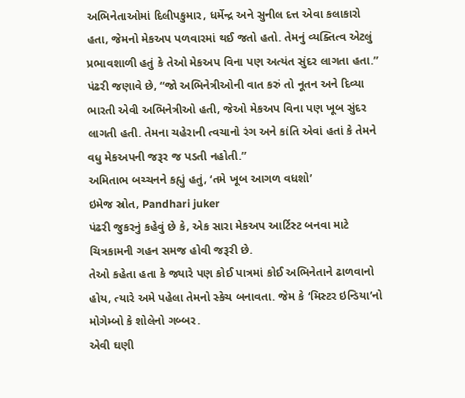અભિનેતાઓમાં દિલીપકુમાર, ધર્મેન્દ્ર અને સુનીલ દત્ત એવા કલાકારો હતા, જેમનો મેકઅપ પળવારમાં થઈ જતો હતો. તેમનું વ્યક્તિત્વ એટલું પ્રભાવશાળી હતું કે તેઓ મેકઅપ વિના પણ અત્યંત સુંદર લાગતા હતા.”
પંઢરી જણાવે છે, “જો અભિનેત્રીઓની વાત કરું તો નૂતન અને દિવ્યા ભારતી એવી અભિનેત્રીઓ હતી, જેઓ મેકઅપ વિના પણ ખૂબ સુંદર લાગતી હતી. તેમના ચહેરાની ત્વચાનો રંગ અને કાંતિ એવાં હતાં કે તેમને વધુ મેકઅપની જરૂર જ પડતી નહોતી.”
અમિતાભ બચ્ચનને કહ્યું હતું, ‘તમે ખૂબ આગળ વધશો’
ઇમેજ સ્રોત, Pandhari juker
પંઢરી જુકરનું કહેવું છે કે, એક સારા મેકઅપ આર્ટિસ્ટ બનવા માટે ચિત્રકામની ગહન સમજ હોવી જરૂરી છે.
તેઓ કહેતા હતા કે જ્યારે પણ કોઈ પાત્રમાં કોઈ અભિનેતાને ઢાળવાનો હોય, ત્યારે અમે પહેલા તેમનો સ્કેચ બનાવતા. જેમ કે ‘મિસ્ટર ઇન્ડિયા’નો મોગેમ્બો કે શોલેનો ગબ્બર.
એવી ઘણી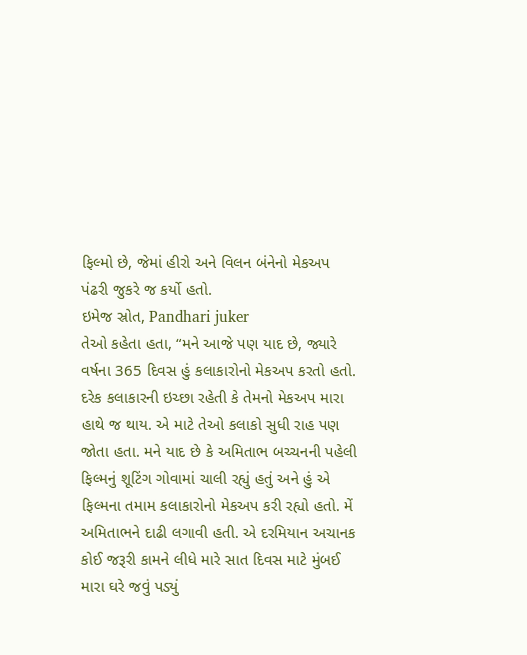ફિલ્મો છે, જેમાં હીરો અને વિલન બંનેનો મેકઅપ પંઢરી જુકરે જ કર્યો હતો.
ઇમેજ સ્રોત, Pandhari juker
તેઓ કહેતા હતા, “મને આજે પણ યાદ છે, જ્યારે વર્ષના 365 દિવસ હું કલાકારોનો મેકઅપ કરતો હતો. દરેક કલાકારની ઇચ્છા રહેતી કે તેમનો મેકઅપ મારા હાથે જ થાય. એ માટે તેઓ કલાકો સુધી રાહ પણ જોતા હતા. મને યાદ છે કે અમિતાભ બચ્ચનની પહેલી ફિલ્મનું શૂટિંગ ગોવામાં ચાલી રહ્યું હતું અને હું એ ફિલ્મના તમામ કલાકારોનો મેકઅપ કરી રહ્યો હતો. મેં અમિતાભને દાઢી લગાવી હતી. એ દરમિયાન અચાનક કોઈ જરૂરી કામને લીધે મારે સાત દિવસ માટે મુંબઈ મારા ઘરે જવું પડ્યું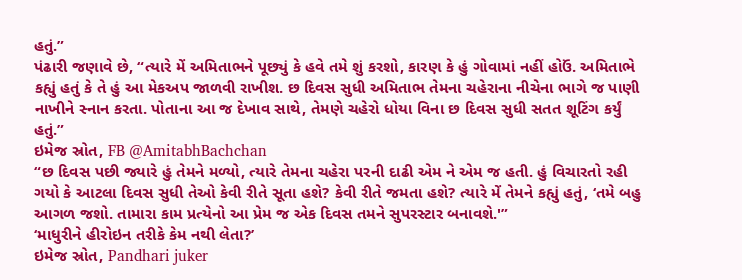હતું.”
પંઢારી જણાવે છે, “ત્યારે મેં અમિતાભને પૂછ્યું કે હવે તમે શું કરશો, કારણ કે હું ગોવામાં નહીં હોઉં. અમિતાભે કહ્યું હતું કે તે હું આ મેકઅપ જાળવી રાખીશ. છ દિવસ સુધી અમિતાભ તેમના ચહેરાના નીચેના ભાગે જ પાણી નાખીને સ્નાન કરતા. પોતાના આ જ દેખાવ સાથે, તેમણે ચહેરો ધોયા વિના છ દિવસ સુધી સતત શૂટિંગ કર્યું હતું.”
ઇમેજ સ્રોત, FB @AmitabhBachchan
“છ દિવસ પછી જ્યારે હું તેમને મળ્યો, ત્યારે તેમના ચહેરા પરની દાઢી એમ ને એમ જ હતી. હું વિચારતો રહી ગયો કે આટલા દિવસ સુધી તેઓ કેવી રીતે સૂતા હશે? કેવી રીતે જમતા હશે? ત્યારે મેં તેમને કહ્યું હતું, ‘તમે બહુ આગળ જશો. તામારા કામ પ્રત્યેનો આ પ્રેમ જ એક દિવસ તમને સુપરસ્ટાર બનાવશે.'”
‘માધુરીને હીરોઇન તરીકે કેમ નથી લેતા?’
ઇમેજ સ્રોત, Pandhari juker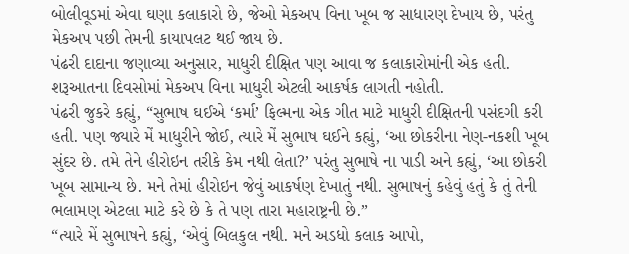બોલીવૂડમાં એવા ઘણા કલાકારો છે, જેઓ મેકઅપ વિના ખૂબ જ સાધારણ દેખાય છે, પરંતુ મેકઅપ પછી તેમની કાયાપલટ થઈ જાય છે.
પંઢરી દાદાના જણાવ્યા અનુસાર, માધુરી દીક્ષિત પણ આવા જ કલાકારોમાંની એક હતી. શરૂઆતના દિવસોમાં મેકઅપ વિના માધુરી એટલી આકર્ષક લાગતી નહોતી.
પંઢરી જુકરે કહ્યું, “સુભાષ ઘઈએ ‘કર્મા’ ફિલ્મના એક ગીત માટે માધુરી દીક્ષિતની પસંદગી કરી હતી. પણ જ્યારે મેં માધુરીને જોઈ, ત્યારે મેં સુભાષ ઘઈને કહ્યું, ‘આ છોકરીના નેણ-નકશી ખૂબ સુંદર છે. તમે તેને હીરોઇન તરીકે કેમ નથી લેતા?’ પરંતુ સુભાષે ના પાડી અને કહ્યું, ‘આ છોકરી ખૂબ સામાન્ય છે. મને તેમાં હીરોઇન જેવું આકર્ષણ દેખાતું નથી. સુભાષનું કહેવું હતું કે તું તેની ભલામણ એટલા માટે કરે છે કે તે પણ તારા મહારાષ્ટ્રની છે.”
“ત્યારે મેં સુભાષને કહ્યું, ‘એવું બિલકુલ નથી. મને અડધો કલાક આપો,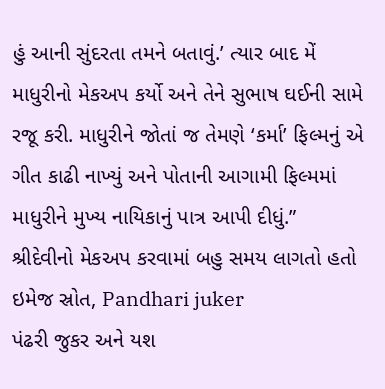હું આની સુંદરતા તમને બતાવું.’ ત્યાર બાદ મેં માધુરીનો મેકઅપ કર્યો અને તેને સુભાષ ઘઈની સામે રજૂ કરી. માધુરીને જોતાં જ તેમણે ‘કર્મા’ ફિલ્મનું એ ગીત કાઢી નાખ્યું અને પોતાની આગામી ફિલ્મમાં માધુરીને મુખ્ય નાયિકાનું પાત્ર આપી દીધું.”
શ્રીદેવીનો મેકઅપ કરવામાં બહુ સમય લાગતો હતો
ઇમેજ સ્રોત, Pandhari juker
પંઢરી જુકર અને યશ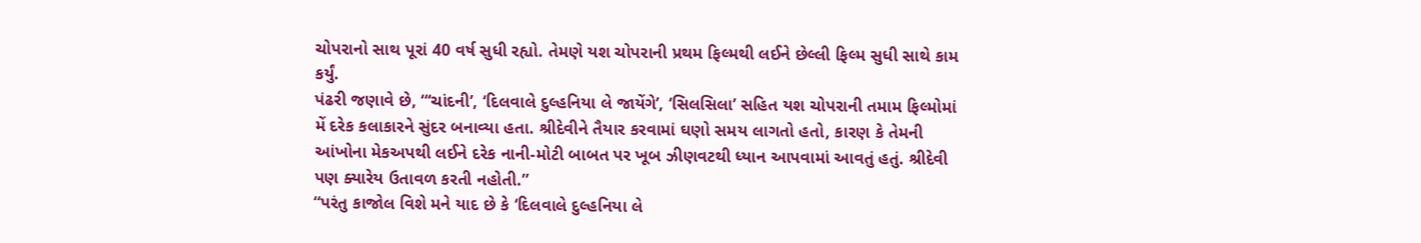ચોપરાનો સાથ પૂરાં 40 વર્ષ સુધી રહ્યો. તેમણે યશ ચોપરાની પ્રથમ ફિલ્મથી લઈને છેલ્લી ફિલ્મ સુધી સાથે કામ કર્યું.
પંઢરી જણાવે છે, “‘ચાંદની’, ‘દિલવાલે દુલ્હનિયા લે જાયેંગે’, ‘સિલસિલા’ સહિત યશ ચોપરાની તમામ ફિલ્મોમાં મેં દરેક કલાકારને સુંદર બનાવ્યા હતા. શ્રીદેવીને તૈયાર કરવામાં ઘણો સમય લાગતો હતો, કારણ કે તેમની આંખોના મેકઅપથી લઈને દરેક નાની-મોટી બાબત પર ખૂબ ઝીણવટથી ધ્યાન આપવામાં આવતું હતું. શ્રીદેવી પણ ક્યારેય ઉતાવળ કરતી નહોતી.”
“પરંતુ કાજોલ વિશે મને યાદ છે કે ‘દિલવાલે દુલ્હનિયા લે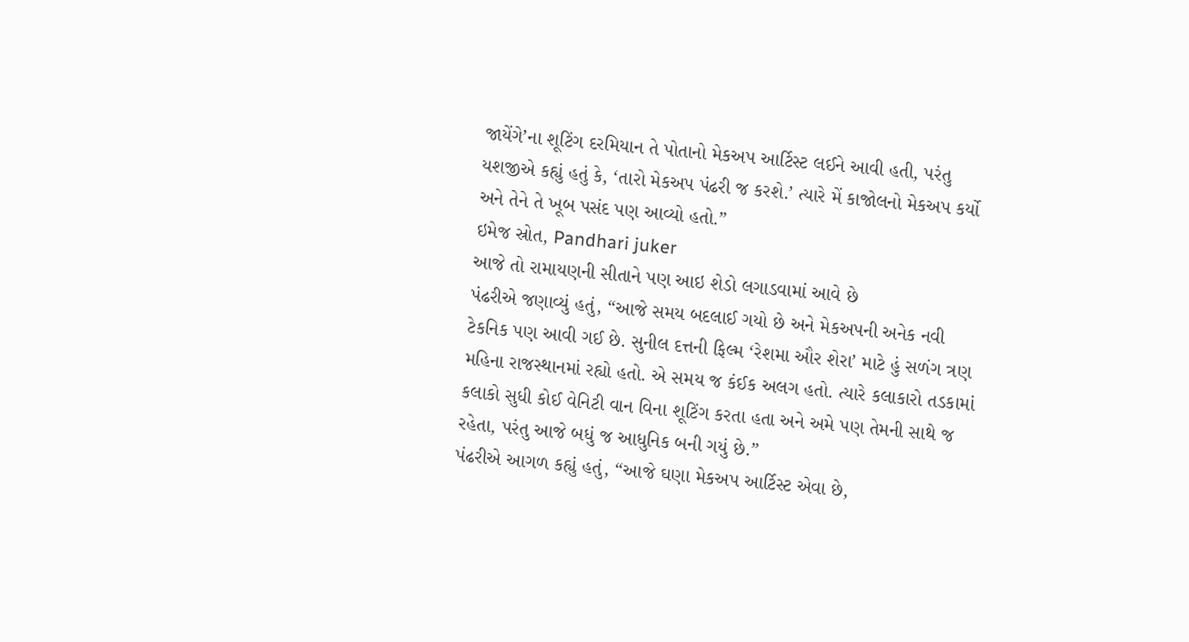જાયેંગે’ના શૂટિંગ દરમિયાન તે પોતાનો મેકઅપ આર્ટિસ્ટ લઈને આવી હતી, પરંતુ યશજીએ કહ્યું હતું કે, ‘તારો મેકઅપ પંઢરી જ કરશે.’ ત્યારે મેં કાજોલનો મેકઅપ કર્યો અને તેને તે ખૂબ પસંદ પણ આવ્યો હતો.”
ઇમેજ સ્રોત, Pandhari juker
આજે તો રામાયણની સીતાને પણ આઇ શેડો લગાડવામાં આવે છે
પંઢરીએ જણાવ્યું હતું, “આજે સમય બદલાઈ ગયો છે અને મેકઅપની અનેક નવી ટેકનિક પણ આવી ગઈ છે. સુનીલ દત્તની ફિલ્મ ‘રેશમા ઔર શેરા’ માટે હું સળંગ ત્રણ મહિના રાજસ્થાનમાં રહ્યો હતો. એ સમય જ કંઈક અલગ હતો. ત્યારે કલાકારો તડકામાં કલાકો સુધી કોઈ વેનિટી વાન વિના શૂટિંગ કરતા હતા અને અમે પણ તેમની સાથે જ રહેતા, પરંતુ આજે બધું જ આધુનિક બની ગયું છે.”
પંઢરીએ આગળ કહ્યું હતું, “આજે ઘણા મેકઅપ આર્ટિસ્ટ એવા છે,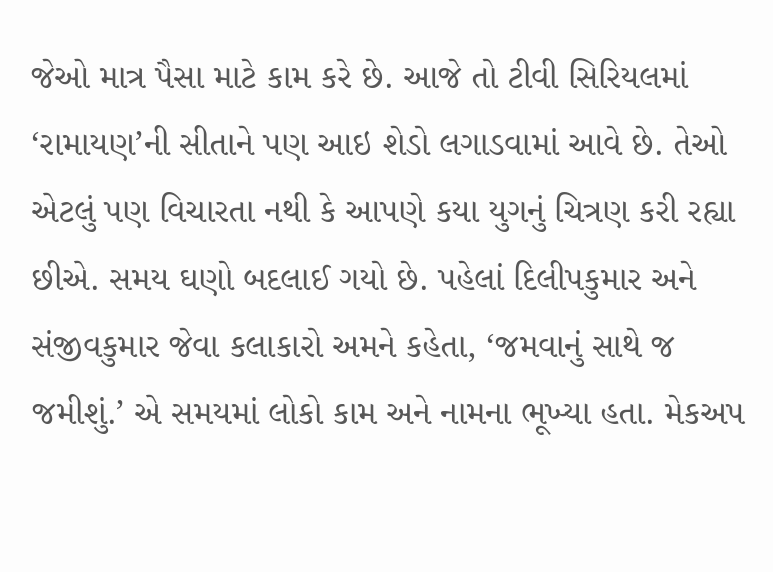જેઓ માત્ર પૈસા માટે કામ કરે છે. આજે તો ટીવી સિરિયલમાં ‘રામાયણ’ની સીતાને પણ આઇ શેડો લગાડવામાં આવે છે. તેઓ એટલું પણ વિચારતા નથી કે આપણે કયા યુગનું ચિત્રણ કરી રહ્યા છીએ. સમય ઘણો બદલાઈ ગયો છે. પહેલાં દિલીપકુમાર અને સંજીવકુમાર જેવા કલાકારો અમને કહેતા, ‘જમવાનું સાથે જ જમીશું.’ એ સમયમાં લોકો કામ અને નામના ભૂખ્યા હતા. મેકઅપ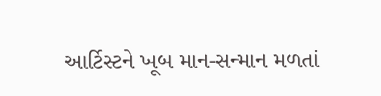આર્ટિસ્ટને ખૂબ માન-સન્માન મળતાં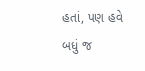હતાં, પણ હવે બધું જ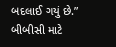બદલાઈ ગયું છે.”
બીબીસી માટે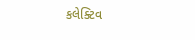કલેક્ટિવ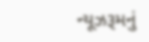ન્યૂઝરૂમનું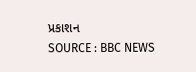પ્રકાશન
SOURCE : BBC NEWS